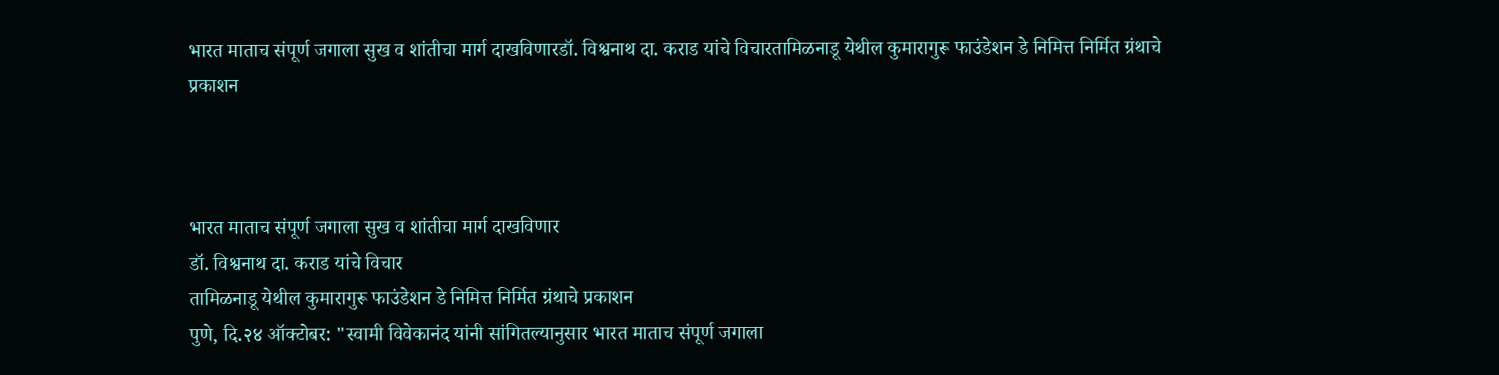भारत माताच संपूर्ण जगाला सुख व शांतीचा मार्ग दाखविणारडॉ. विश्वनाथ दा. कराड यांचे विचारतामिळनाडू येथील कुमारागुरू फाउंडेशन डे निमित्त निर्मित ग्रंथाचे प्रकाशन



भारत माताच संपूर्ण जगाला सुख व शांतीचा मार्ग दाखविणार
डॉ. विश्वनाथ दा. कराड यांचे विचार
तामिळनाडू येथील कुमारागुरू फाउंडेशन डे निमित्त निर्मित ग्रंथाचे प्रकाशन
पुणे, दि.२४ ऑक्टोबर: "स्वामी विवेकानंद यांनी सांगितल्यानुसार भारत माताच संपूर्ण जगाला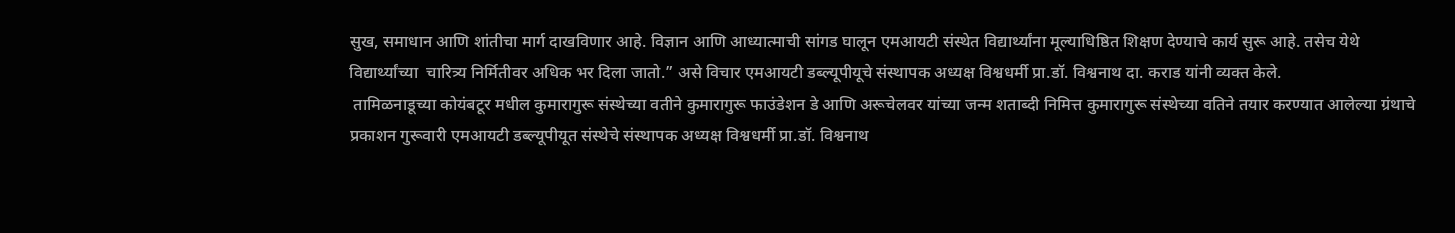सुख, समाधान आणि शांतीचा मार्ग दाखविणार आहे. विज्ञान आणि आध्यात्माची सांगड घालून एमआयटी संस्थेत विद्यार्थ्यांना मूल्याधिष्ठित शिक्षण देण्याचे कार्य सुरू आहे. तसेच येथे विद्यार्थ्यांच्या  चारित्र्य निर्मितीवर अधिक भर दिला जातो.” असे विचार एमआयटी डब्ल्यूपीयूचे संस्थापक अध्यक्ष विश्वधर्मी प्रा.डॉ. विश्वनाथ दा. कराड यांनी व्यक्त केले.
 तामिळनाडूच्या कोयंबटूर मधील कुमारागुरू संस्थेच्या वतीने कुमारागुरू फाउंडेशन डे आणि अरूचेलवर यांच्या जन्म शताब्दी निमित्त कुमारागुरू संस्थेच्या वतिने तयार करण्यात आलेल्या ग्रंथाचे प्रकाशन गुरूवारी एमआयटी डब्ल्यूपीयूत संस्थेचे संस्थापक अध्यक्ष विश्वधर्मी प्रा.डॉ. विश्वनाथ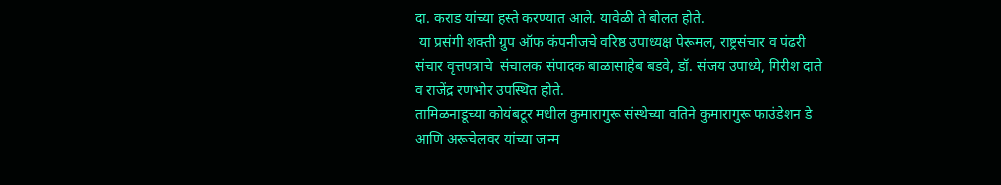दा. कराड यांच्या हस्ते करण्यात आले. यावेळी ते बोलत होते.
 या प्रसंगी शक्ती ग्रुप ऑफ कंपनीजचे वरिष्ठ उपाध्यक्ष पेरूमल, राष्ट्रसंचार व पंढरी संचार वृत्तपत्राचे  संचालक संपादक बाळासाहेब बडवे, डॉ. संजय उपाध्ये, गिरीश दाते व राजेंद्र रणभोर उपस्थित होते.
तामिळनाडूच्या कोयंबटूर मधील कुमारागुरू संस्थेच्या वतिने कुमारागुरू फाउंडेशन डे आणि अरूचेलवर यांच्या जन्म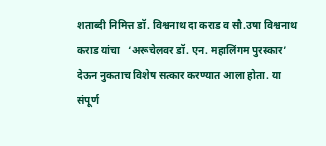शताब्दी निमित्त डॉ. विश्वनाथ दा कराड व सौ.उषा विश्वनाथ कराड यांचा   ‘अरूचेलवर डॉ. एन. महालिंगम पुरस्कार’ देऊन नुकताच विशेष सत्कार करण्यात आला होता. या संपूर्ण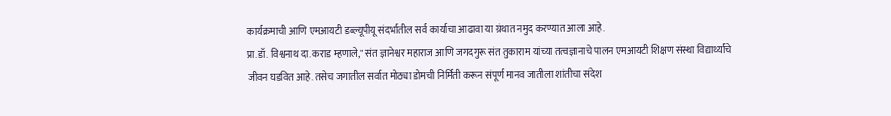कार्यक्रमाची आणि एमआयटी डब्ल्यूपीयू संदर्भातील सर्व कार्याचा आढावा या ग्रंथात नमुद करण्यात आला आहे.
प्रा.डॉ. विश्वनाथ दा.कराड म्हणाले," संत ज्ञानेश्वर महाराज आणि जगदगुरू संत तुकाराम यांच्या तत्वज्ञानाचे पालन एमआयटी शिक्षण संस्था विद्यार्थ्यांचे जीवन घडवित आहे. तसेच जगातील सर्वात मोठ्या डोमची निर्मिती करून संपूर्ण मानव जातीला शांतीचा संदेश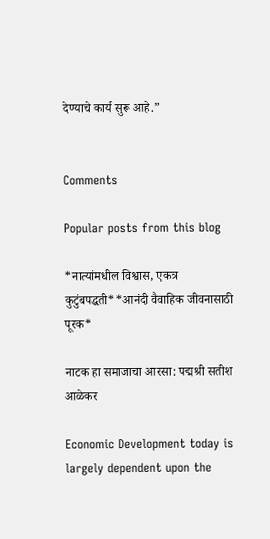देण्याचे कार्य सुरू आहे.”


Comments

Popular posts from this blog

*नात्यांमधील विश्वास, एकत्र कुटुंबपद्धती**आनंदी वैवाहिक जीवनासाठी पूरक*

नाटक हा समाजाचा आरसा: पद्मश्री सतीश आळेकर

Economic Development today is largely dependent upon the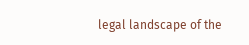legal landscape of the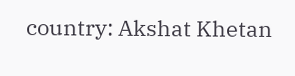country: Akshat Khetan